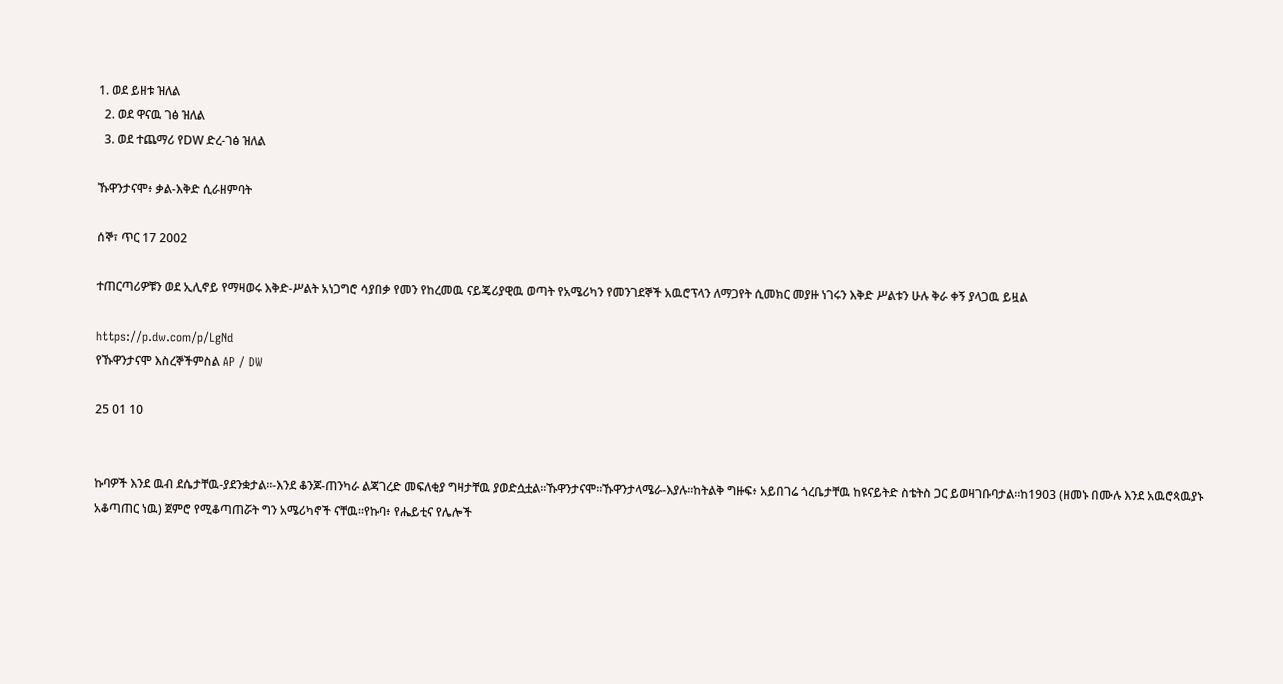1. ወደ ይዘቱ ዝለል
  2. ወደ ዋናዉ ገፅ ዝለል
  3. ወደ ተጨማሪ የDW ድረ-ገፅ ዝለል

ኹዋንታናሞ፥ ቃል-እቅድ ሲራዘምባት

ሰኞ፣ ጥር 17 2002

ተጠርጣሪዎቹን ወደ ኢሊኖይ የማዛወሩ እቅድ-ሥልት አነጋግሮ ሳያበቃ የመን የከረመዉ ናይጄሪያዊዉ ወጣት የአሜሪካን የመንገደኞች አዉሮፕላን ለማጋየት ሲመክር መያዙ ነገሩን እቅድ ሥልቱን ሁሉ ቅራ ቀኝ ያላጋዉ ይዟል

https://p.dw.com/p/LgNd
የኹዋንታናሞ እስረኞችምስል AP / DW

25 01 10


ኩባዎች እንደ ዉብ ደሴታቸዉ-ያደንቋታል።-እንደ ቆንጆ-ጠንካራ ልጃገረድ መፍለቂያ ግዛታቸዉ ያወድሷቷል።ኹዋንታናሞ።ኹዋንታላሜራ-እያሉ።ከትልቅ ግዙፍ፥ አይበገሬ ጎረቤታቸዉ ከዩናይትድ ስቴትስ ጋር ይወዛገቡባታል።ከ1903 (ዘመኑ በሙሉ እንደ አዉሮጳዉያኑ አቆጣጠር ነዉ) ጀምሮ የሚቆጣጠሯት ግን አሜሪካኖች ናቸዉ።የኩባ፥ የሔይቲና የሌሎች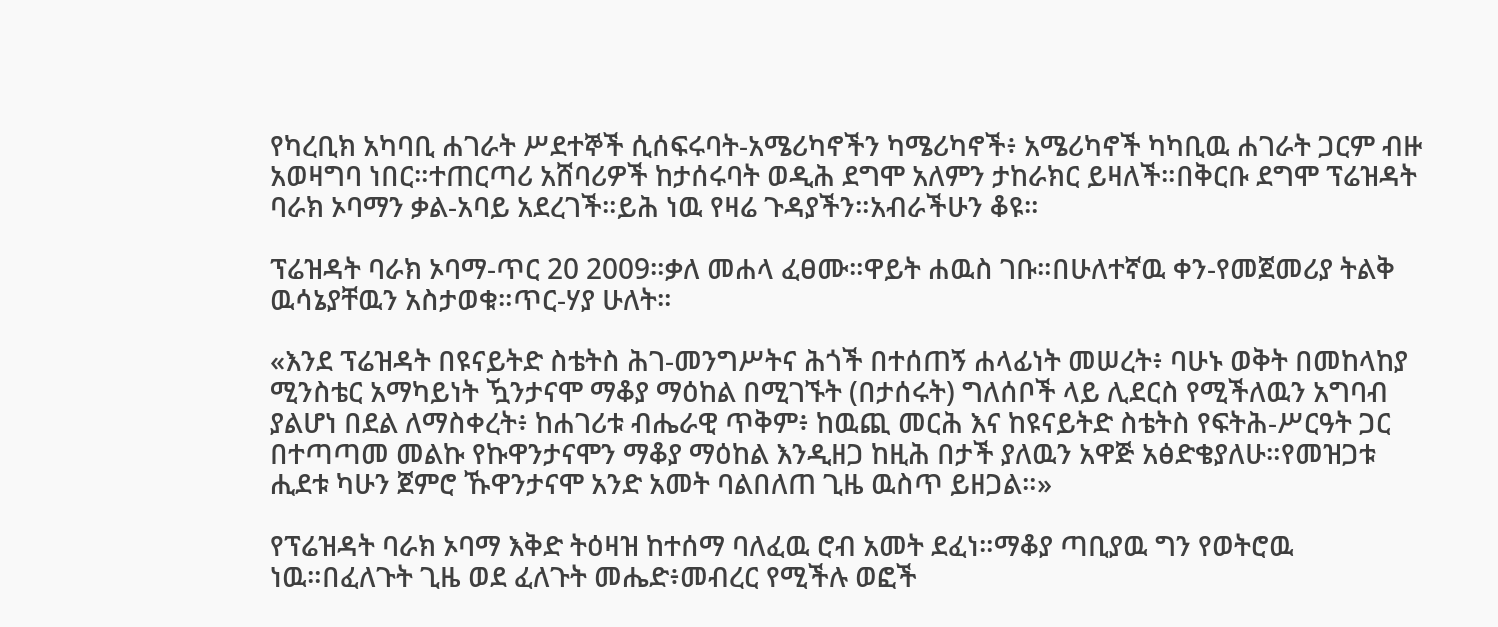የካረቢክ አካባቢ ሐገራት ሥደተኞች ሲሰፍሩባት-አሜሪካኖችን ካሜሪካኖች፥ አሜሪካኖች ካካቢዉ ሐገራት ጋርም ብዙ አወዛግባ ነበር።ተጠርጣሪ አሸባሪዎች ከታሰሩባት ወዲሕ ደግሞ አለምን ታከራክር ይዛለች።በቅርቡ ደግሞ ፕሬዝዳት ባራክ ኦባማን ቃል-አባይ አደረገች።ይሕ ነዉ የዛሬ ጉዳያችን።አብራችሁን ቆዩ።

ፕሬዝዳት ባራክ ኦባማ-ጥር 20 2009።ቃለ መሐላ ፈፀሙ።ዋይት ሐዉስ ገቡ።በሁለተኛዉ ቀን-የመጀመሪያ ትልቅ ዉሳኔያቸዉን አስታወቁ።ጥር-ሃያ ሁለት።

«እንደ ፕሬዝዳት በዩናይትድ ስቴትስ ሕገ-መንግሥትና ሕጎች በተሰጠኝ ሐላፊነት መሠረት፥ ባሁኑ ወቅት በመከላከያ ሚንስቴር አማካይነት ዃንታናሞ ማቆያ ማዕከል በሚገኙት (በታሰሩት) ግለሰቦች ላይ ሊደርስ የሚችለዉን አግባብ ያልሆነ በደል ለማስቀረት፥ ከሐገሪቱ ብሔራዊ ጥቅም፥ ከዉጪ መርሕ እና ከዩናይትድ ስቴትስ የፍትሕ-ሥርዓት ጋር በተጣጣመ መልኩ የኩዋንታናሞን ማቆያ ማዕከል እንዲዘጋ ከዚሕ በታች ያለዉን አዋጅ አፅድቄያለሁ።የመዝጋቱ ሒደቱ ካሁን ጀምሮ ኹዋንታናሞ አንድ አመት ባልበለጠ ጊዜ ዉስጥ ይዘጋል።»

የፕሬዝዳት ባራክ ኦባማ እቅድ ትዕዛዝ ከተሰማ ባለፈዉ ሮብ አመት ደፈነ።ማቆያ ጣቢያዉ ግን የወትሮዉ ነዉ።በፈለጉት ጊዜ ወደ ፈለጉት መሔድ፥መብረር የሚችሉ ወፎች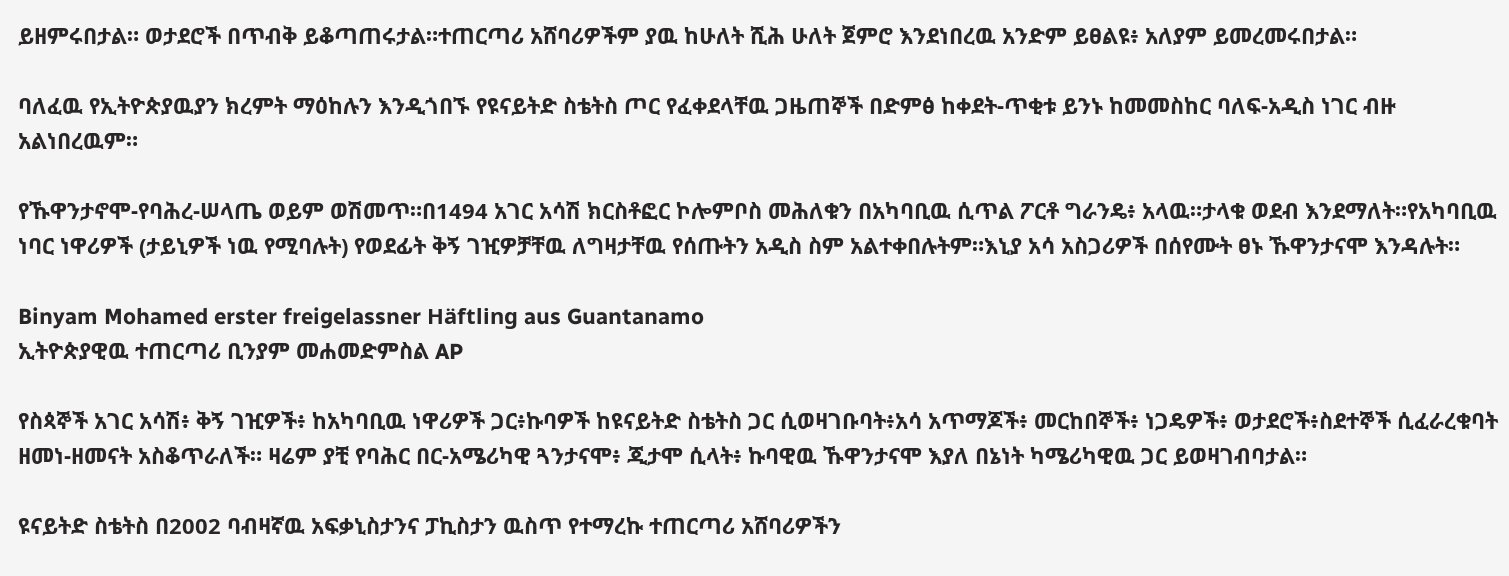ይዘምሩበታል። ወታደሮች በጥብቅ ይቆጣጠሩታል።ተጠርጣሪ አሸባሪዎችም ያዉ ከሁለት ሺሕ ሁለት ጀምሮ እንደነበረዉ አንድም ይፀልዩ፥ አለያም ይመረመሩበታል።

ባለፈዉ የኢትዮጵያዉያን ክረምት ማዕከሉን እንዲጎበኙ የዩናይትድ ስቴትስ ጦር የፈቀደላቸዉ ጋዜጠኞች በድምፅ ከቀደት-ጥቂቱ ይንኑ ከመመስከር ባለፍ-አዲስ ነገር ብዙ አልነበረዉም።

የኹዋንታኖሞ-የባሕረ-ሠላጤ ወይም ወሽመጥ።በ1494 አገር አሳሽ ክርስቶፎር ኮሎምቦስ መሕለቁን በአካባቢዉ ሲጥል ፖርቶ ግራንዴ፥ አላዉ።ታላቁ ወደብ እንደማለት።የአካባቢዉ ነባር ነዋሪዎች (ታይኒዎች ነዉ የሚባሉት) የወደፊት ቅኝ ገዢዎቻቸዉ ለግዛታቸዉ የሰጡትን አዲስ ስም አልተቀበሉትም።እኒያ አሳ አስጋሪዎች በሰየሙት ፀኑ ኹዋንታናሞ እንዳሉት።

Binyam Mohamed erster freigelassner Häftling aus Guantanamo
ኢትዮጵያዊዉ ተጠርጣሪ ቢንያም መሐመድምስል AP

የስጳኞች አገር አሳሽ፥ ቅኝ ገዢዎች፥ ከአካባቢዉ ነዋሪዎች ጋር፥ኩባዎች ከዩናይትድ ስቴትስ ጋር ሲወዛገቡባት፥አሳ አጥማጆች፥ መርከበኞች፥ ነጋዴዎች፥ ወታደሮች፥ስደተኞች ሲፈራረቁባት ዘመነ-ዘመናት አስቆጥራለች። ዛሬም ያቺ የባሕር በር-አሜሪካዊ ጓንታናሞ፥ ጂታሞ ሲላት፥ ኩባዊዉ ኹዋንታናሞ እያለ በኔነት ካሜሪካዊዉ ጋር ይወዛገብባታል።

ዩናይትድ ስቴትስ በ2002 ባብዛኛዉ አፍቃኒስታንና ፓኪስታን ዉስጥ የተማረኩ ተጠርጣሪ አሸባሪዎችን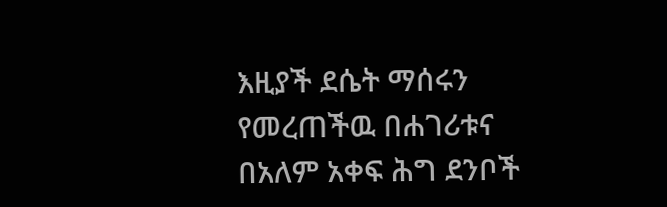እዚያች ደሴት ማሰሩን የመረጠችዉ በሐገሪቱና በአለም አቀፍ ሕግ ደንቦች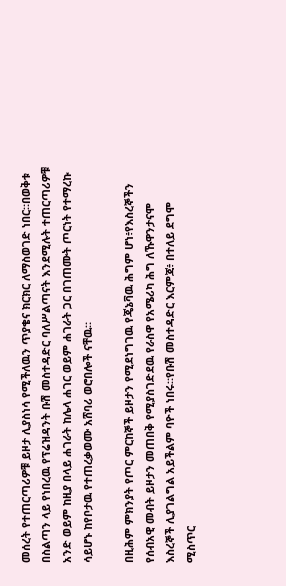መሰረት የተጠርጣሪዎቹ ይዞታ ሊያስነሳ የሚችለዉን ጥያቄና ክርክር ለማስወገድ ነበር።በወቅቱ በስልጣን ላይ የነበረዉ የፕሬዝዳንት ቡሽ መስተዳድር ባለሥልጣናት እንደሚሉት ተጠርጣሪዎቹ አንድ ወይም ከዚያ በላይ ሐገራት ከሌላ ሐገር ወይም ሐገራት ጋር በገጠሙት ጦርነት የተማረኩ ሳይሆኑ ከየቦታዉ የተጠረቃወሙ አሸባሪ ወሮበሎች ናቸዉ።

በዚሕም ምክንያት የጦር ምርከኞች ይዞታን የሚደነግገዉ የጄኔቫዉ ሕግም ሆነ፥የእስረኞችን የሰብአዊ መብት ይዞታን መጠበቅ የሚያስገድደዉ የራስዋ የአሜሪካ ሕግ ለኹዋንታናሞ እስረኞች ሊያገልግል አይችልም ባዮች ነበሩ።የቡሽ መስተዳድር እርምጃ፥ በተለይ ደግሞ ሚስጥር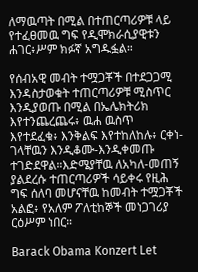ለማዉጣት በሚል በተጠርጣሪዎቹ ላይ የተፈፀመዉ ግፍ የዲሞክራሲያዊቱን ሐገር፥ሥም ክፉኛ አግዱፏል።

የሰብአዊ መብት ተሟጋቾች በተደጋጋሚ እንዳስታወቁት ተጠርጣሪዎቹ ሚስጥር እንዲያወጡ በሚል በኤሌክትሪክ እየተንጨረጨሩ፥ ዉሐ ዉስጥ እየተደፈቁ፥ እንቅልፍ እየተከለከሉ፥ ርቀነ-ገላቸዉን እንዲቆሙ-እንዲቀመጡ ተገድደዋል።እድሜያቸዉ ለአካለ-መጠኝ ያልደረሱ ተጠርጣሪዎች ሳይቀሩ የዚሕ ግፍ ሰለባ መሆናቸዉ ከመብት ተሟጋቾች አልፎ፥ የአለም ፖለቲከኞች መነጋገሪያ ርዕሥም ነበር።

Barack Obama Konzert Let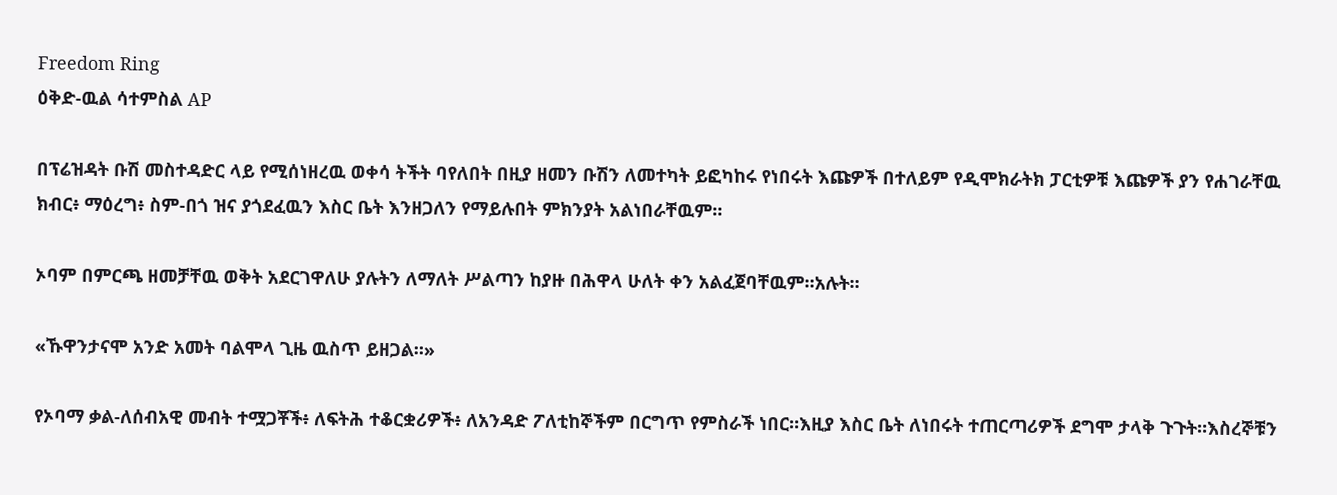Freedom Ring
ዕቅድ-ዉል ሳተምስል AP

በፕሬዝዳት ቡሽ መስተዳድር ላይ የሚሰነዘረዉ ወቀሳ ትችት ባየለበት በዚያ ዘመን ቡሽን ለመተካት ይፎካከሩ የነበሩት እጩዎች በተለይም የዲሞክራትክ ፓርቲዎቹ እጩዎች ያን የሐገራቸዉ ክብር፥ ማዕረግ፥ ስም-በጎ ዝና ያጎደፈዉን እስር ቤት እንዘጋለን የማይሉበት ምክንያት አልነበራቸዉም።

ኦባም በምርጫ ዘመቻቸዉ ወቅት አደርገዋለሁ ያሉትን ለማለት ሥልጣን ከያዙ በሕዋላ ሁለት ቀን አልፈጀባቸዉም።አሉት።

«ኹዋንታናሞ አንድ አመት ባልሞላ ጊዜ ዉስጥ ይዘጋል።»

የኦባማ ቃል-ለሰብአዊ መብት ተሟጋቾች፥ ለፍትሕ ተቆርቋሪዎች፥ ለአንዳድ ፖለቲከኞችም በርግጥ የምስራች ነበር።እዚያ እስር ቤት ለነበሩት ተጠርጣሪዎች ደግሞ ታላቅ ጉጉት።እስረኞቹን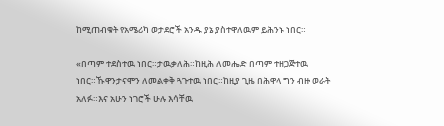ከሚጠብቁት የአሜሪካ ወታደሮች አንዱ ያኔ ያስተዋለዉም ይሕንኑ ነበር።

«በጣም ተደስተዉ ነበር።ታዉቃለሕ።ከዚሕ ለመሔድ በጣም ተዘጋጅተዉ ነበር።ኹዋንታናሞን ለመልቀቅ ጓጉተዉ ነበር።ከዚያ ጊዜ በሕዋላ ግን ብዙ ወራት አለፉ።እና አሁን ነገሮች ሁሉ እሳቸዉ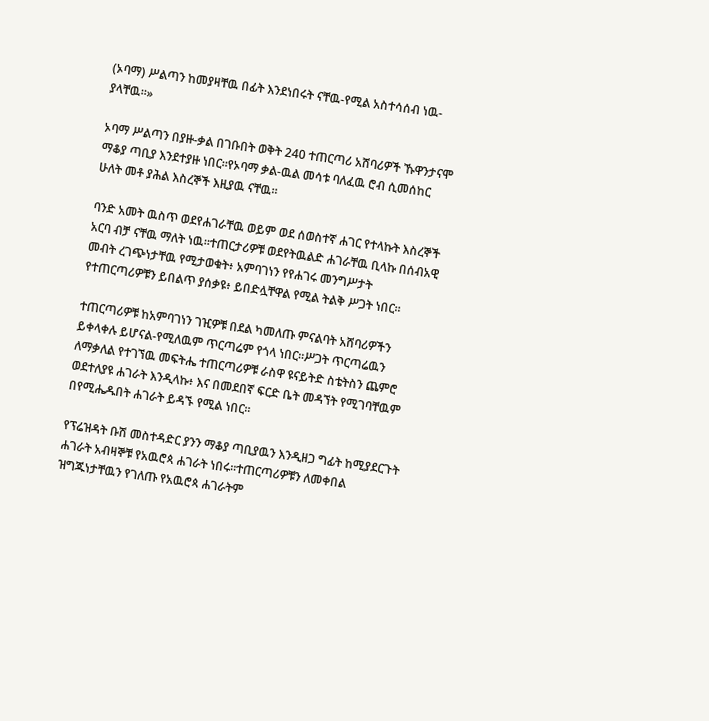(ኦባማ) ሥልጣን ከመያዛቸዉ በፊት እንደነበሩት ናቸዉ-የሚል አስተሳሰብ ነዉ-ያላቸዉ።»

ኦባማ ሥልጣን በያዙ-ቃል በገቡበት ወቅት 240 ተጠርጣሪ አሸባሪዎች ኹዋንታናሞ ማቆያ ጣቢያ እንደተያዙ ነበር።የኦባማ ቃል-ዉል መሳቱ ባለፈዉ ሮብ ሲመሰከር ሁለት መቶ ያሕል እስረኞች እዚያዉ ናቸዉ።

ባንድ አመት ዉስጥ ወደየሐገራቸዉ ወይም ወደ ሰወስተኛ ሐገር የተላኩት እስረኞች አርባ ብቻ ናቸዉ ማለት ነዉ።ተጠርታሪዎቹ ወደየትዉልድ ሐገራቸዉ ቢላኩ በሰብአዊ መብት ረገጭነታቸዉ የሚታወቁት፥ አምባገነን የየሐገሩ መንግሥታት የተጠርጣሪዎቹን ይበልጥ ያሰቃዩ፥ ይበድሏቸዋል የሚል ትልቅ ሥጋት ነበር።

ተጠርጣሪዎቹ ከአምባገነን ገዢዎቹ በደል ካመለጡ ምናልባት አሸባሪዎችን ይቀላቀሉ ይሆናል-የሚለዉም ጥርጣሬም የጎላ ነበር።ሥጋት ጥርጣሬዉን ለማቃለል የተገኘዉ መፍትሔ ተጠርጣሪዎቹ ራስዋ ዩናይትድ ስቴትስን ጨምሮ ወደተለያዩ ሐገራት እንዲላኩ፥ እና በመደበኛ ፍርድ ቤት መዳኘት የሚገባቸዉም በየሚሔዱበት ሐገራት ይዳኙ የሚል ነበር።

የፕሬዝዳት ቡሽ መስተዳድር ያንን ማቆያ ጣቢያዉን እንዲዘጋ ግፊት ከሚያደርጉት ሐገራት አብዛኞቹ የአዉሮጳ ሐገራት ነበሩ።ተጠርጣሪዎቹን ለመቀበል ዝግጁነታቸዉን የገለጡ የአዉሮጳ ሐገራትም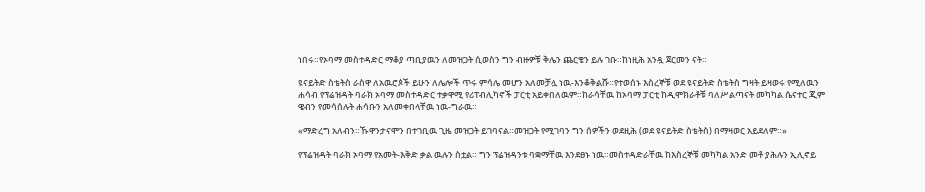ነበሩ።የኦባማ መስተዳድር ማቆያ ጣቢያዉን ለመዝጋት ሲወስን ግን ብዙዎቹ ቅሌን ጨርቄን ይሉ ገቡ።ከነዚሕ አንዷ ጀርመን ናት።

ዩናይትድ ስቴትስ ራስዋ ለአዉሮጶች ይሁን ለሌሎች ጥሩ ምሳሌ መሆን አለመቻሏ ነዉ-እንቆቅልሹ።የተወሰኑ እስረኞቹ ወደ ዩናይትድ ስቴትስ ግዛት ይዛወሩ የሚለዉን ሐሳብ የፕሬዝዳት ባራክ ኦባማ መስተዳድር ተቃዋሚ የሪፐብሊካኖች ፓርቲ አይቀበለዉም።ከራሳቸዉ ከኦባማ ፓርቲ ከዲሞክራቶቹ ባለሥልጣናት መካካል ሴናተር ጂም ዌብን የመሳሰሉት ሐሳቡን አለመቀበላቸዉ ነዉ-ግራዉ።

«ማድረግ አለብን።ኹዋንታናሞን በተገቢዉ ጊዜ መዝጋት ይገባናል።መዝጋት የሚገባን ግን ሰዎችን ወደዚሕ (ወደ ዩናይትድ ስቴትስ) በማዛወር አይደለም።»

የፕሬዝዳት ባራክ ኦባማ የአመት-እቅድ ቃል ዉሉን ስቷል። ግን ፕሬዝዳንቱ ባቋማቸዉ እንደፀኑ ነዉ።መስተዳድራቸዉ ከእስረኞቹ መካካል አንድ መቶ ያሕሉን ኢሊኖይ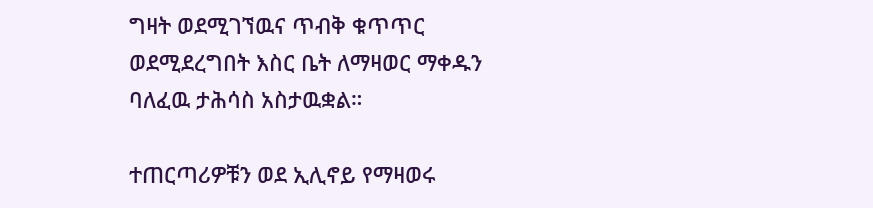ግዛት ወደሚገኘዉና ጥብቅ ቁጥጥር ወደሚደረግበት እስር ቤት ለማዛወር ማቀዱን ባለፈዉ ታሕሳስ አስታዉቋል።

ተጠርጣሪዎቹን ወደ ኢሊኖይ የማዛወሩ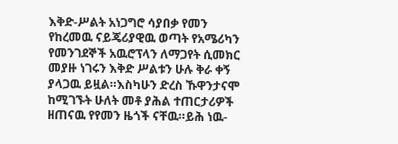እቅድ-ሥልት አነጋግሮ ሳያበቃ የመን የከረመዉ ናይጄሪያዊዉ ወጣት የአሜሪካን የመንገደኞች አዉሮፕላን ለማጋየት ሲመክር መያዙ ነገሩን እቅድ ሥልቱን ሁሉ ቅራ ቀኝ ያላጋዉ ይዟል።እስካሁን ድረስ ኹዋንታናሞ ከሚገኙት ሁለት መቶ ያሕል ተጠርታሪዎች ዘጠናዉ የየመን ዜጎች ናቸዉ።ይሕ ነዉ-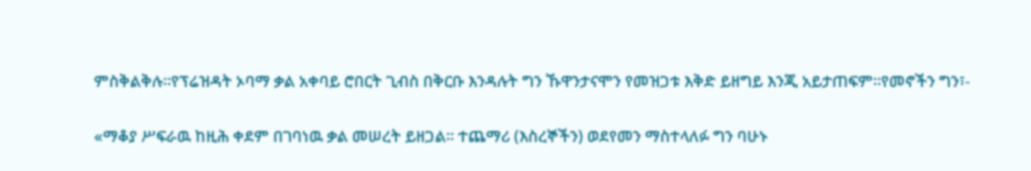ምስቅልቅሉ።የፕሬዝዳት ኦባማ ቃል አቀባይ ሮበርት ጊብስ በቅርቡ እንዳሉት ግን ኹዋንታናሞን የመዝጋቱ እቅድ ይዘግይ እንጂ አይታጠፍም።የመኖችን ግን፣-

«ማቆያ ሥፍራዉ ከዚሕ ቀደም በገባነዉ ቃል መሠረት ይዘጋል። ተጨማሪ (እስረኞችን) ወደየመን ማስተላለፉ ግን ባሁኑ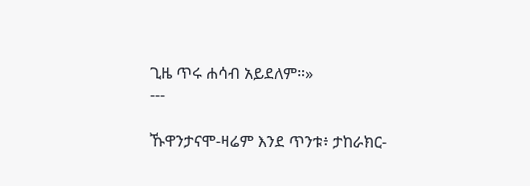ጊዜ ጥሩ ሐሳብ አይደለም።»
---

ኹዋንታናሞ-ዛሬም እንደ ጥንቱ፥ ታከራክር-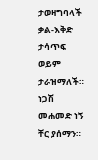ታወዛግባላች ቃል-እቅድ ታሳጥፍ ወይም ታራዝማለች። ነጋሽ መሐመድ ነኝ ቸር ያሰማን።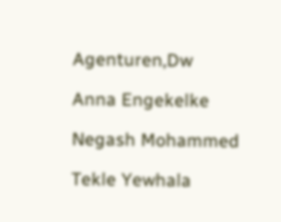Agenturen,Dw

Anna Engekelke

Negash Mohammed

Tekle Yewhala